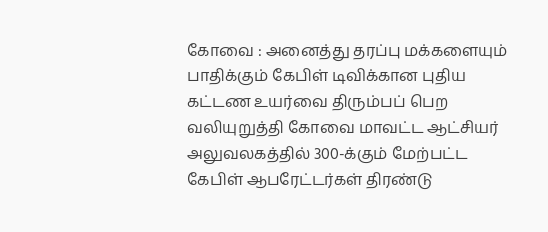கோவை : அனைத்து தரப்பு மக்களையும் பாதிக்கும் கேபிள் டிவிக்கான புதிய கட்டண உயர்வை திரும்பப் பெற வலியுறுத்தி கோவை மாவட்ட ஆட்சியர் அலுவலகத்தில் 300-க்கும் மேற்பட்ட கேபிள் ஆபரேட்டர்கள் திரண்டு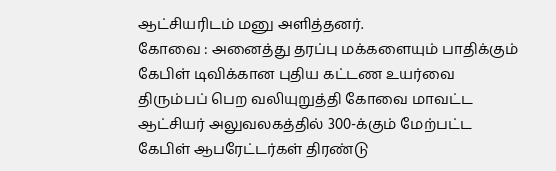ஆட்சியரிடம் மனு அளித்தனர்.
கோவை : அனைத்து தரப்பு மக்களையும் பாதிக்கும் கேபிள் டிவிக்கான புதிய கட்டண உயர்வை திரும்பப் பெற வலியுறுத்தி கோவை மாவட்ட ஆட்சியர் அலுவலகத்தில் 300-க்கும் மேற்பட்ட கேபிள் ஆபரேட்டர்கள் திரண்டு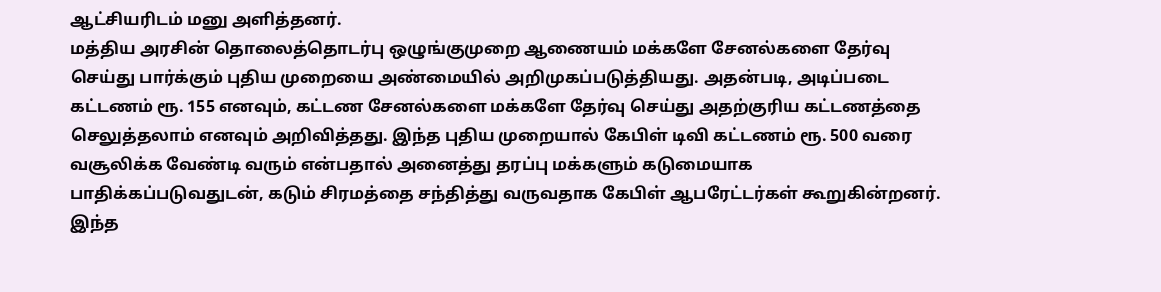ஆட்சியரிடம் மனு அளித்தனர்.
மத்திய அரசின் தொலைத்தொடர்பு ஒழுங்குமுறை ஆணையம் மக்களே சேனல்களை தேர்வு செய்து பார்க்கும் புதிய முறையை அண்மையில் அறிமுகப்படுத்தியது. அதன்படி, அடிப்படை கட்டணம் ரூ. 155 எனவும், கட்டண சேனல்களை மக்களே தேர்வு செய்து அதற்குரிய கட்டணத்தை செலுத்தலாம் எனவும் அறிவித்தது. இந்த புதிய முறையால் கேபிள் டிவி கட்டணம் ரூ. 500 வரை வசூலிக்க வேண்டி வரும் என்பதால் அனைத்து தரப்பு மக்களும் கடுமையாக பாதிக்கப்படுவதுடன், கடும் சிரமத்தை சந்தித்து வருவதாக கேபிள் ஆபரேட்டர்கள் கூறுகின்றனர்.
இந்த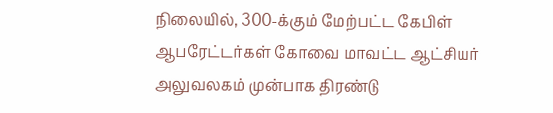நிலையில், 300-க்கும் மேற்பட்ட கேபிள் ஆபரேட்டர்கள் கோவை மாவட்ட ஆட்சியர் அலுவலகம் முன்பாக திரண்டு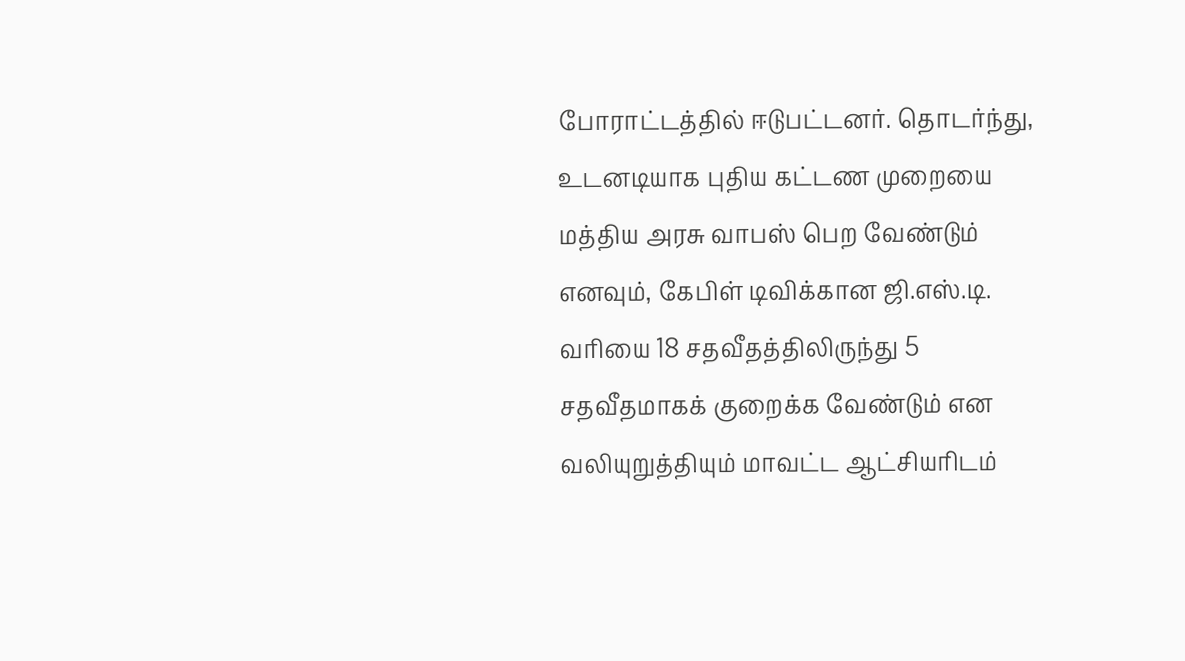போராட்டத்தில் ஈடுபட்டனர். தொடர்ந்து, உடனடியாக புதிய கட்டண முறையை மத்திய அரசு வாபஸ் பெற வேண்டும் எனவும், கேபிள் டிவிக்கான ஜி.எஸ்.டி. வரியை 18 சதவீதத்திலிருந்து 5 சதவீதமாகக் குறைக்க வேண்டும் என வலியுறுத்தியும் மாவட்ட ஆட்சியரிடம்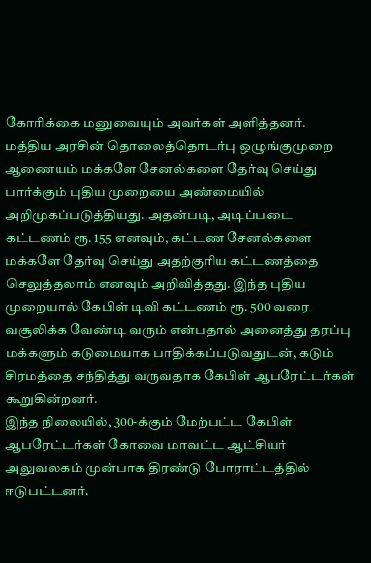கோரிக்கை மனுவையும் அவர்கள் அளித்தனர்.
மத்திய அரசின் தொலைத்தொடர்பு ஒழுங்குமுறை ஆணையம் மக்களே சேனல்களை தேர்வு செய்து பார்க்கும் புதிய முறையை அண்மையில் அறிமுகப்படுத்தியது. அதன்படி, அடிப்படை கட்டணம் ரூ. 155 எனவும், கட்டண சேனல்களை மக்களே தேர்வு செய்து அதற்குரிய கட்டணத்தை செலுத்தலாம் எனவும் அறிவித்தது. இந்த புதிய முறையால் கேபிள் டிவி கட்டணம் ரூ. 500 வரை வசூலிக்க வேண்டி வரும் என்பதால் அனைத்து தரப்பு மக்களும் கடுமையாக பாதிக்கப்படுவதுடன், கடும் சிரமத்தை சந்தித்து வருவதாக கேபிள் ஆபரேட்டர்கள் கூறுகின்றனர்.
இந்த நிலையில், 300-க்கும் மேற்பட்ட கேபிள் ஆபரேட்டர்கள் கோவை மாவட்ட ஆட்சியர் அலுவலகம் முன்பாக திரண்டு போராட்டத்தில் ஈடுபட்டனர்.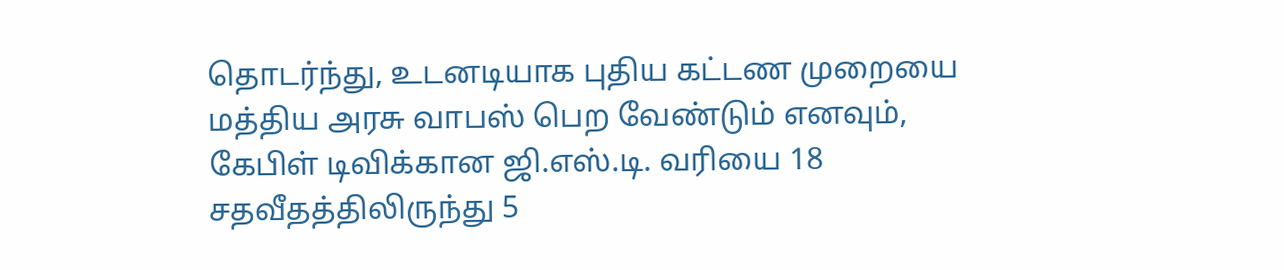தொடர்ந்து, உடனடியாக புதிய கட்டண முறையை மத்திய அரசு வாபஸ் பெற வேண்டும் எனவும், கேபிள் டிவிக்கான ஜி.எஸ்.டி. வரியை 18 சதவீதத்திலிருந்து 5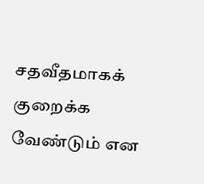சதவீதமாகக் குறைக்க வேண்டும் என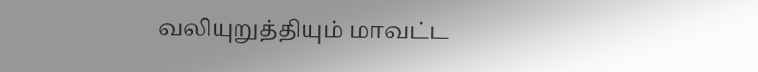வலியுறுத்தியும் மாவட்ட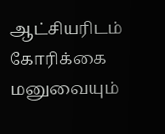ஆட்சியரிடம் கோரிக்கை மனுவையும்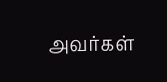அவர்கள்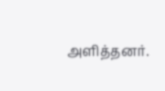அளித்தனர்.